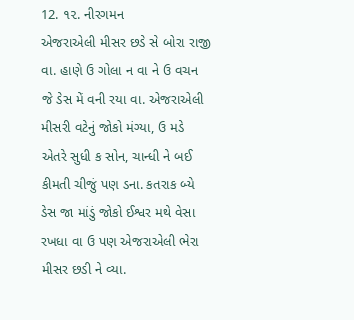12. ૧૨. નીરગમન
એજરાએલી મીસર છડે સે બોરા રાજી વા. હાણે ઉ ગોલા ન વા ને ઉ વચન જે ડેસ મેં વની રયા વા. એજરાએલી મીસરી વટેનું જોકો મંગ્યા, ઉ મડે એતરે સુધી ક સોન, ચાન્ધી ને બઈ કીમતી ચીજું પણ ડના. કતરાક બ્યે ડેસ જા માંડું જોકો ઈશ્વર મથે વેસા રખધા વા ઉ પણ એજરાએલી ભેરા મીસર છડી ને વ્યા.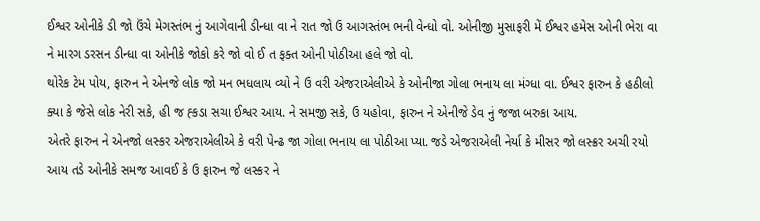ઈશ્વર ઓનીકે ડી જો ઉંચે મેગસ્તંભ નું આગેવાની ડીન્ધા વા ને રાત જો ઉ આગસ્તંભ ભની વેન્ધો વો. ઓનીજી મુસાફરી મેં ઈશ્વર હમેસ ઓની ભેરા વા ને મારગ ડરસન ડીન્ધા વા ઓનીકે જોકો કરે જો વો ઈ ત ફક્ત ઓની પોઠીઆ હલે જો વો.
થોરેક ટેમ પોય, ફારુન ને એનજે લોક જો મન ભધલાય વ્યો ને ઉ વરી એજરાએલીએ કે ઓનીજા ગોલા ભનાય લા મંગ્ધા વા. ઈશ્વર ફારુન કે હઠીલો ક્યા કે જેસે લોક નેરી સકે, હી જ હ્કડા સચા ઈશ્વર આય. ને સમજી સકે, ઉ યહોવા, ફારુન ને એનીજે ડેવ નું જજા બરુકા આય.
એતરે ફારુન ને એનજો લસ્કર એજરાએલીએ કે વરી પેન્ઢ જા ગોલા ભનાય લા પોઠીઆ પ્યા. જડે એજરાએલી નેર્યા કે મીસર જો લસ્ક્રર અચી રયો આય તડે ઓનીકે સમજ આવઈ કે ઉ ફારુન જે લસ્કર ને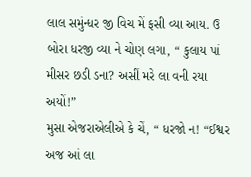લાલ સમુંન્ધર જી વિચ મેં ફસી વ્યા આય. ઉ બોરા ધરજી વ્યા ને ચોણ લગા, “ કુલાય પાં મીસર છડી ડના? અસીં મરે લા વની રયા અયોં!”
મુસા એજરાએલીએ કે ચેં, “ ધરજો ન! “ઈશ્વર અજ આં લા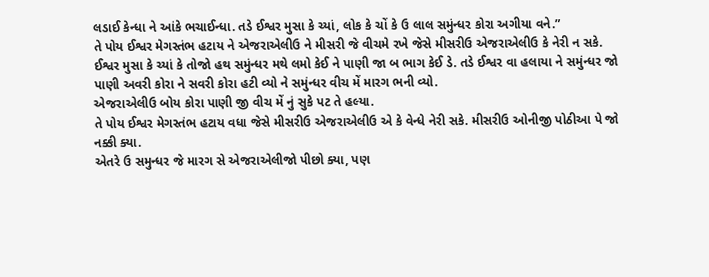લડાઈ કેન્ધા ને આંકે ભચાઈન્ધા. તડે ઈશ્વર મુસા કે ચ્યાં, લોક કે ચોં કે ઉ લાલ સમુંન્ધર કોરા અગીયા વને.”
તે પોય ઈશ્વર મેગસ્તંભ હટાય ને એજરાએલીઉ ને મીસરી જે વીચમે રખે જેસે મીસરીઉ એજરાએલીઉ કે નેરી ન સકે.
ઈશ્વર મુસા કે ચ્યાં કે તોજો હથ સમુંન્ધર મથે લમો કેઈ ને પાણી જા બ ભાગ કેઈ ડે. તડે ઈશ્વર વા હલાયા ને સમુંન્ધર જો પાણી અવરી કોરા ને સવરી કોરા હટી વ્યો ને સમુંન્ધર વીચ મેં મારગ ભની વ્યો.
એજરાએલીઉ બોય કોરા પાણી જી વીચ મેં નું સુકે પટ તે હલ્યા.
તે પોય ઈશ્વર મેગસ્તંભ હટાય વધા જેસે મીસરીઉ એજરાએલીઉ એ કે વેન્ધે નેરી સકે. મીસરીઉ ઓનીજી પોઠીઆ પે જો નક્કી ક્યા.
એતરે ઉ સમુન્ધર જે મારગ સે એજરાએલીજો પીછો ક્યા, પણ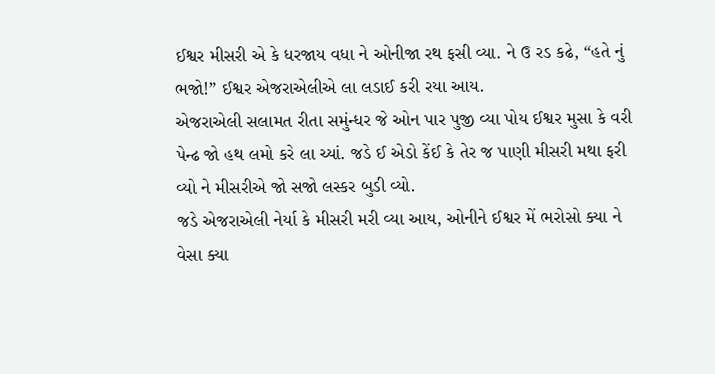ઈશ્વર મીસરી એ કે ધરજાય વધા ને ઓનીજા રથ ફસી વ્યા. ને ઉ રડ કઢે, “હતે નું ભજો!” ઈશ્વર એજરાએલીએ લા લડાઈ કરી રયા આય.
એજરાએલી સલામત રીતા સમુંન્ધર જે ઓન પાર પુજી વ્યા પોય ઈશ્વર મુસા કે વરી પેન્ઢ જો હથ લમો કરે લા ચ્યાં. જડે ઈ એડો કેંઈ કે તેર જ પાણી મીસરી મથા ફરી વ્યો ને મીસરીએ જો સજો લસ્કર બુડી વ્યો.
જડે એજરાએલી નેર્યા કે મીસરી મરી વ્યા આય, ઓનીને ઈશ્વર મેં ભરોસો ક્યા ને વેસા ક્યા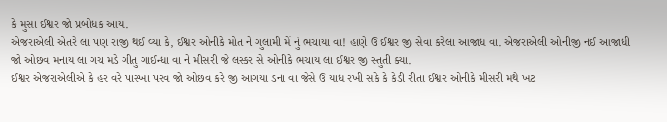કે મુસા ઈશ્વર જો પ્રબોધક આય.
એજરાએલી એતરે લા પણ રાજી થઈ વ્યા કે, ઈશ્વર ઓનીકે મોત ને ગુલામી મેં નું ભચાયા વા! હાણે ઉ ઈશ્વર જી સેવા કરેલા આજાધ વા. એજરાએલી ઓનીજી નઈ આજાધી જો ઓછવ મનાય લા ગચ મડે ગીતુ ગાઈન્ધા વા ને મીસરી જે લસ્કર સે ઓનીકે ભચાય લા ઈશ્વર જી સ્તુતી ક્યા.
ઈશ્વર એજરાએલીએ કે હર વરે પાસ્ખા પરવ જો ઓછવ કરે જી આગયા ડના વા જેસે ઉ યાધ રખી સકે કે કેડી રીતા ઈશ્વર ઓનીકે મીસરી મથે ખટ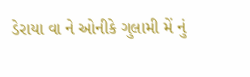ડેરાયા વા ને ઓનીકે ગુલામી મેં નું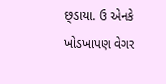છ્ડાયા. ઉ એનકે ખોડખાપણ વેગર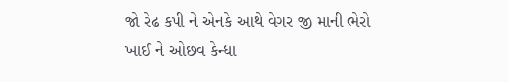જો રેઢ કપી ને એનકે આથે વેગર જી માની ભેરો ખાઈ ને ઓછવ કેન્ધા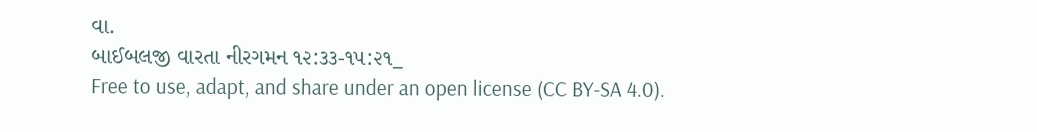વા.
બાઈબલજી વારતા નીરગમન ૧૨:૩૩-૧૫:૨૧_
Free to use, adapt, and share under an open license (CC BY-SA 4.0).